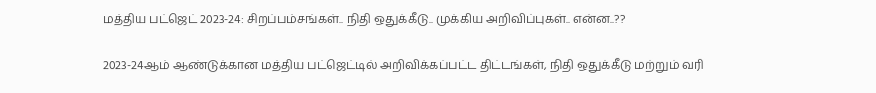மத்திய பட்ஜெட் 2023-24: சிறப்பம்சங்கள்.. நிதி ஒதுக்கீடு.. முக்கிய அறிவிப்புகள்.. என்ன..??

2023-24ஆம் ஆண்டுக்கான மத்திய பட்ஜெட்டில் அறிவிக்கப்பட்ட திட்டங்கள், நிதி ஒதுக்கீடு மற்றும் வரி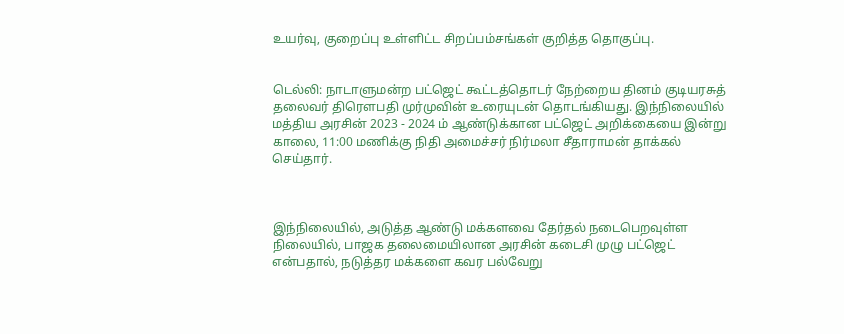உயர்வு, குறைப்பு உள்ளிட்ட சிறப்பம்சங்கள் குறித்த தொகுப்பு.


டெல்லி: நாடாளுமன்ற பட்ஜெட் கூட்டத்தொடர் நேற்றைய தினம் குடியரசுத் தலைவர் திரெளபதி முர்முவின் உரையுடன் தொடங்கியது. இந்நிலையில் மத்திய அரசின் 2023 - 2024 ம் ஆண்டுக்கான பட்ஜெட் அறிக்கையை இன்று காலை, 11:00 மணிக்கு நிதி அமைச்சர் நிர்மலா சீதாராமன் தாக்கல் செய்தார்.



இந்நிலையில், அடுத்த ஆண்டு மக்களவை தேர்தல் நடைபெறவுள்ள நிலையில், பாஜக தலைமையிலான அரசின் கடைசி முழு பட்ஜெட் என்பதால், நடுத்தர மக்களை கவர பல்வேறு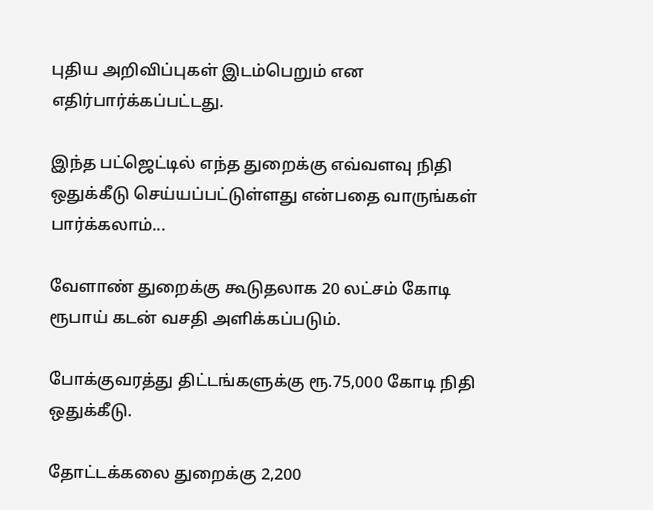புதிய அறிவிப்புகள் இடம்பெறும் என எதிர்பார்க்கப்பட்டது.

இந்த பட்ஜெட்டில் எந்த துறைக்கு எவ்வளவு நிதி ஒதுக்கீடு செய்யப்பட்டுள்ளது என்பதை வாருங்கள் பார்க்கலாம்...

வேளாண் துறைக்கு கூடுதலாக 20 லட்சம் கோடி ரூபாய் கடன் வசதி அளிக்கப்படும்.

போக்குவரத்து திட்டங்களுக்கு ரூ.75,000 கோடி நிதி ஒதுக்கீடு.

தோட்டக்கலை துறைக்கு 2,200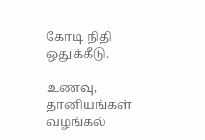கோடி நிதி ஒதுக்கீடு.

உணவு, தானியங்கள் வழங்கல்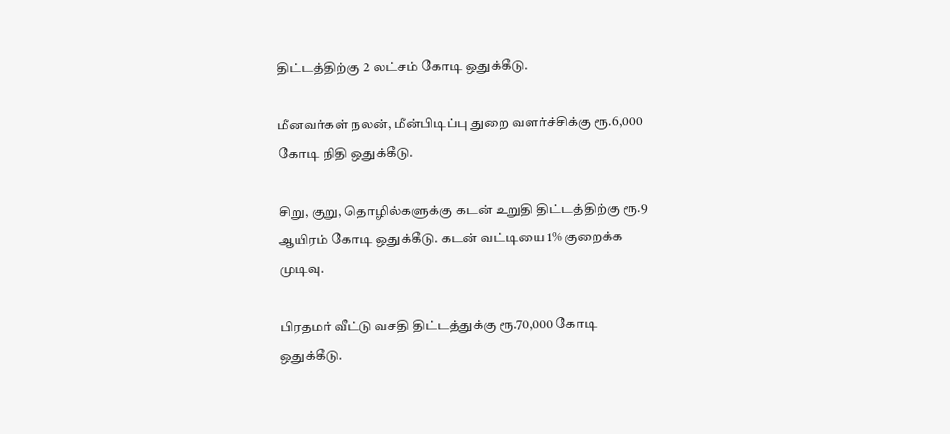திட்டத்திற்கு 2 லட்சம் கோடி ஒதுக்கீடு.

மீனவர்கள் நலன், மீன்பிடிப்பு துறை வளர்ச்சிக்கு ரூ.6,000 கோடி நிதி ஒதுக்கீடு.

சிறு, குறு, தொழில்களுக்கு கடன் உறுதி திட்டத்திற்கு ரூ.9 ஆயிரம் கோடி ஒதுக்கீடு. கடன் வட்டியை 1% குறைக்க முடிவு.

பிரதமர் வீட்டு வசதி திட்டத்துக்கு ரூ.70,000 கோடி ஒதுக்கீடு.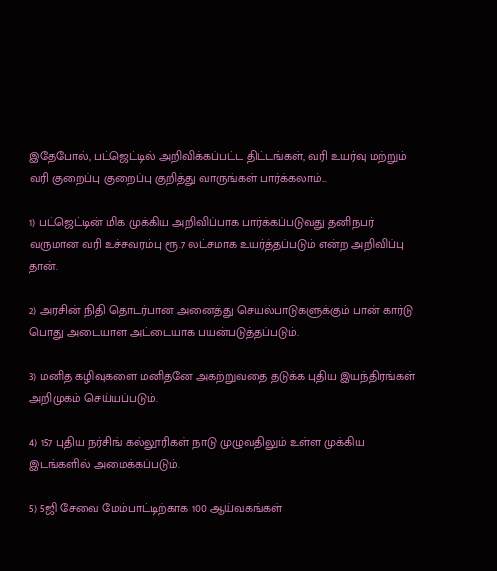இதேபோல், பட்ஜெட்டில் அறிவிக்கப்பட்ட திட்டங்கள், வரி உயர்வு மற்றும் வரி குறைப்பு குறைப்பு குறித்து வாருங்கள் பார்க்கலாம்...

1) பட்ஜெட்டின் மிக முக்கிய அறிவிப்பாக பார்க்கப்படுவது தனிநபர் வருமான வரி உச்சவரம்பு ரூ.7 லட்சமாக உயர்த்தப்படும் என்ற அறிவிப்பு தான்.

2) அரசின் நிதி தொடர்பான அனைத்து செயல்பாடுகளுக்கும் பான் கார்டு பொது அடையாள அட்டையாக பயன்படுத்தப்படும்.

3) மனித கழிவுகளை மனிதனே அகற்றுவதை தடுக்க புதிய இயந்திரங்கள் அறிமுகம் செய்யப்படும்.

4) 157 புதிய நர்சிங் கல்லூரிகள் நாடு முழுவதிலும் உள்ள முக்கிய இடங்களில் அமைக்கப்படும்.

5) 5ஜி சேவை மேம்பாட்டிற்காக 100 ஆய்வகங்கள்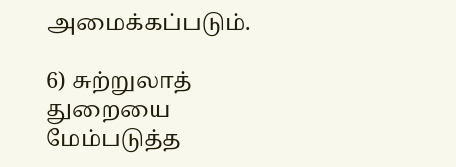அமைக்கப்படும்.

6) சுற்றுலாத் துறையை மேம்படுத்த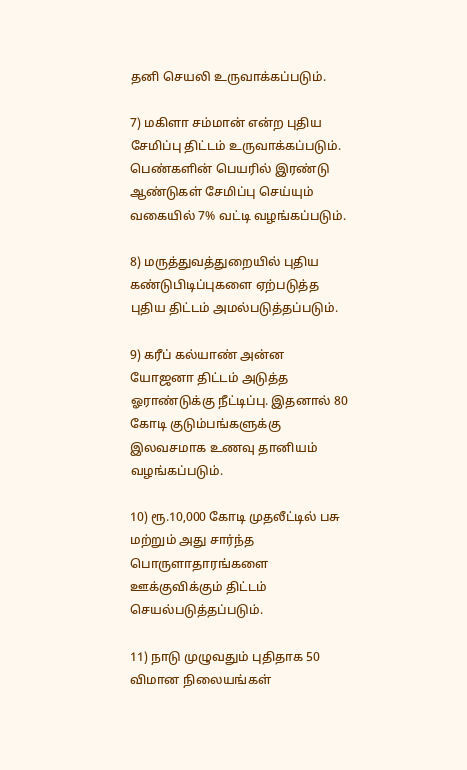தனி செயலி உருவாக்கப்படும்.

7) மகிளா சம்மான் என்ற புதிய சேமிப்பு திட்டம் உருவாக்கப்படும். பெண்களின் பெயரில் இரண்டு ஆண்டுகள் சேமிப்பு செய்யும் வகையில் 7% வட்டி வழங்கப்படும்.

8) மருத்துவத்துறையில் புதிய கண்டுபிடிப்புகளை ஏற்படுத்த புதிய திட்டம் அமல்படுத்தப்படும்.

9) கரீப் கல்யாண் அன்ன யோஜனா திட்டம் அடுத்த ஓராண்டுக்கு நீட்டிப்பு. இதனால் 80 கோடி குடும்பங்களுக்கு இலவசமாக உணவு தானியம் வழங்கப்படும்.

10) ரூ.10,000 கோடி முதலீட்டில் பசு மற்றும் அது சார்ந்த பொருளாதாரங்களை ஊக்குவிக்கும் திட்டம் செயல்படுத்தப்படும்.

11) நாடு முழுவதும் புதிதாக 50 விமான நிலையங்கள்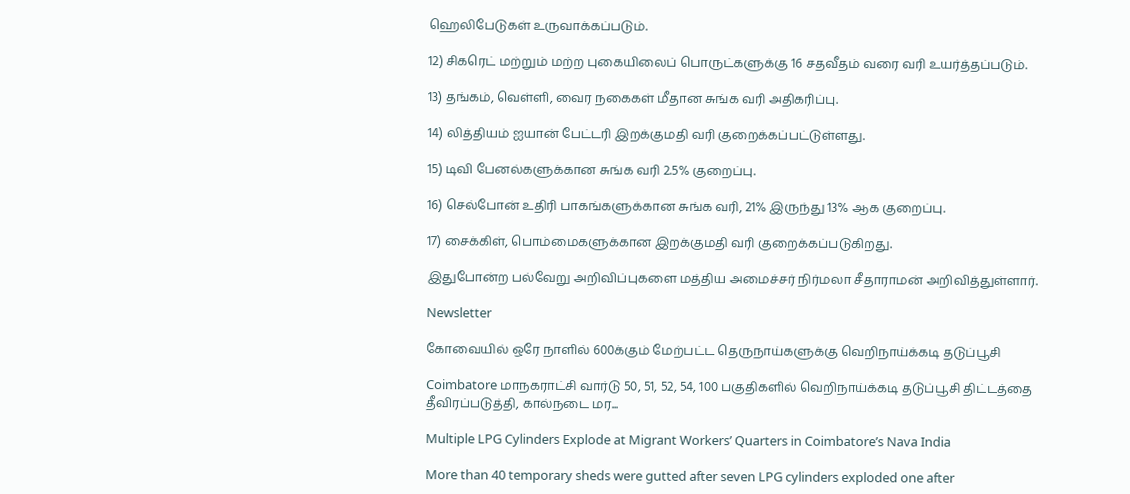ஹெலிபேடுகள் உருவாக்கப்படும்.

12) சிகரெட் மற்றும் மற்ற புகையிலைப் பொருட்களுக்கு 16 சதவீதம் வரை வரி உயர்த்தப்படும்.

13) தங்கம், வெள்ளி, வைர நகைகள் மீதான சுங்க வரி அதிகரிப்பு.

14) லித்தியம் ஐயான் பேட்டரி இறக்குமதி வரி குறைக்கப்பட்டுள்ளது.

15) டிவி பேனல்களுக்கான சுங்க வரி 2.5% குறைப்பு.

16) செல்போன் உதிரி பாகங்களுக்கான சுங்க வரி, 21% இருந்து 13% ஆக குறைப்பு.

17) சைக்கிள், பொம்மைகளுக்கான இறக்குமதி வரி குறைக்கப்படுகிறது.

இதுபோன்ற பல்வேறு அறிவிப்புகளை மத்திய அமைச்சர் நிர்மலா சீதாராமன் அறிவித்துள்ளார்.

Newsletter

கோவையில் ஒரே நாளில் 600க்கும் மேற்பட்ட தெருநாய்களுக்கு வெறிநாய்க்கடி தடுப்பூசி

Coimbatore மாநகராட்சி வார்டு 50, 51, 52, 54, 100 பகுதிகளில் வெறிநாய்க்கடி தடுப்பூசி திட்டத்தை தீவிரப்படுத்தி, கால்நடை மர...

Multiple LPG Cylinders Explode at Migrant Workers’ Quarters in Coimbatore’s Nava India

More than 40 temporary sheds were gutted after seven LPG cylinders exploded one after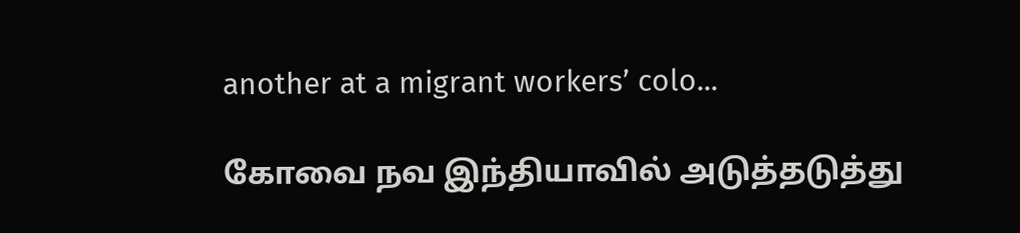another at a migrant workers’ colo...

கோவை நவ இந்தியாவில் அடுத்தடுத்து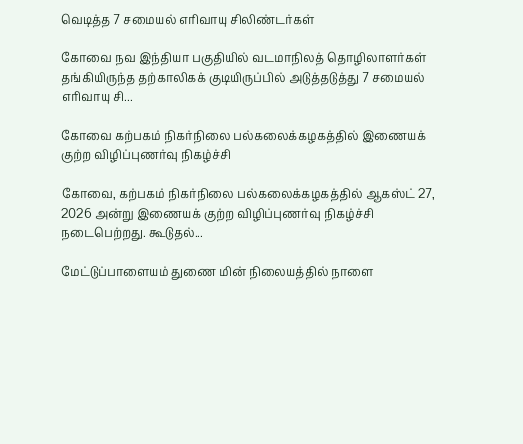வெடித்த 7 சமையல் எரிவாயு சிலிண்டர்கள்

கோவை நவ இந்தியா பகுதியில் வடமாநிலத் தொழிலாளர்கள் தங்கியிருந்த தற்காலிகக் குடியிருப்பில் அடுத்தடுத்து 7 சமையல் எரிவாயு சி...

கோவை கற்பகம் நிகர்நிலை பல்கலைக்கழகத்தில் இணையக் குற்ற விழிப்புணர்வு நிகழ்ச்சி

கோவை, கற்பகம் நிகர்நிலை பல்கலைக்கழகத்தில் ஆகஸ்ட் 27, 2026 அன்று இணையக் குற்ற விழிப்புணர்வு நிகழ்ச்சி நடைபெற்றது. கூடுதல்...

மேட்டுப்பாளையம் துணை மின் நிலையத்தில் நாளை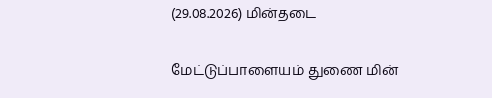(29.08.2026) மின்தடை

மேட்டுப்பாளையம் துணை மின்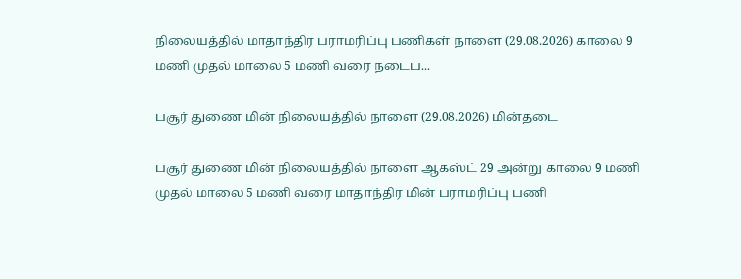நிலையத்தில் மாதாந்திர பராமரிப்பு பணிகள் நாளை (29.08.2026) காலை 9 மணி முதல் மாலை 5 மணி வரை நடைப...

பசூர் துணை மின் நிலையத்தில் நாளை (29.08.2026) மின்தடை

பசூர் துணை மின் நிலையத்தில் நாளை ஆகஸ்ட் 29 அன்று காலை 9 மணி முதல் மாலை 5 மணி வரை மாதாந்திர மின் பராமரிப்பு பணி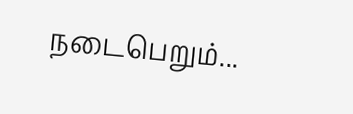நடைபெறும்...